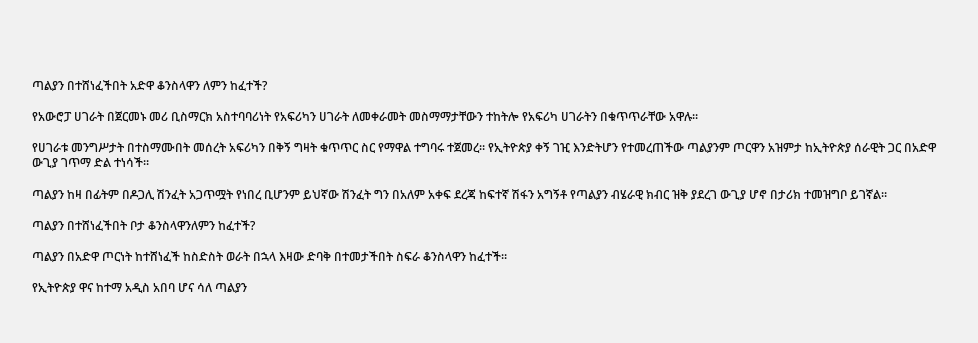ጣልያን በተሸነፈችበት አድዋ ቆንስላዋን ለምን ከፈተች?

የአውሮፓ ሀገራት በጀርመኑ መሪ ቢስማርክ አስተባባሪነት የአፍሪካን ሀገራት ለመቀራመት መስማማታቸውን ተከትሎ የአፍሪካ ሀገራትን በቁጥጥራቸው አዋሉ።

የሀገራቱ መንግሥታት በተስማሙበት መሰረት አፍሪካን በቅኝ ግዛት ቁጥጥር ስር የማዋል ተግባሩ ተጀመረ። የኢትዮጵያ ቀኝ ገዢ እንድትሆን የተመረጠችው ጣልያንም ጦርዋን አዝምታ ከኢትዮጵያ ሰራዊት ጋር በአድዋ ውጊያ ገጥማ ድል ተነሳች።

ጣልያን ከዛ በፊትም በዶጋሊ ሽንፈት አጋጥሟት የነበረ ቢሆንም ይህኛው ሽንፈት ግን በአለም አቀፍ ደረጃ ከፍተኛ ሽፋን አግኝቶ የጣልያን ብሄራዊ ክብር ዝቅ ያደረገ ውጊያ ሆኖ በታሪክ ተመዝግቦ ይገኛል።

ጣልያን በተሸነፈችበት ቦታ ቆንስላዋንለምን ከፈተች?

ጣልያን በአድዋ ጦርነት ከተሸነፈች ከስድስት ወራት በኋላ እዛው ድባቅ በተመታችበት ስፍራ ቆንስላዋን ከፈተች።

የኢትዮጵያ ዋና ከተማ አዲስ አበባ ሆና ሳለ ጣልያን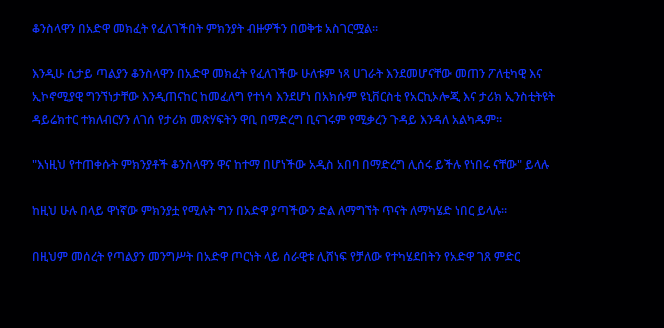ቆንስላዋን በአድዋ መክፈት የፈለገችበት ምክንያት ብዙዎችን በወቅቱ አስገርሟል።

እንዲሁ ሲታይ ጣልያን ቆንስላዋን በአድዋ መክፈት የፈለገችው ሁለቱም ነጻ ሀገራት እንደመሆናቸው መጠን ፖለቲካዊ እና ኢኮኖሚያዊ ግንኘነታቸው እንዲጠናከር ከመፈለግ የተነሳ እንደሆነ በአክሱም ዩኒቨርስቲ የአርኪኦሎጂ እና ታሪክ ኢንስቲትዩት ዳይሬክተር ተክለብርሃን ለገሰ የታሪክ መጽሃፍትን ዋቢ በማድረግ ቢናገሩም የሚቃረን ጉዳይ እንዳለ አልካዱም።

"እነዚህ የተጠቀሱት ምክንያቶች ቆንስላዋን ዋና ከተማ በሆነችው አዲስ አበባ በማድረግ ሊሰሩ ይችሉ የነበሩ ናቸው" ይላሉ

ከዚህ ሁሉ በላይ ዋነኛው ምክንያቷ የሚሉት ግን በአድዋ ያጣችውን ድል ለማግኘት ጥናት ለማካሄድ ነበር ይላሉ።

በዚህም መሰረት የጣልያን መንግሥት በአድዋ ጦርነት ላይ ሰራዊቱ ሊሸነፍ የቻለው የተካሄደበትን የአድዋ ገጸ ምድር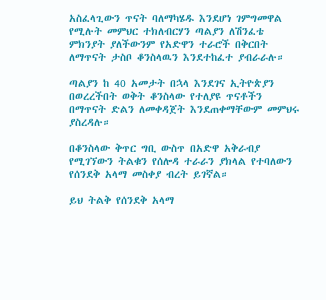አስፈላጊውን ጥናት ባለማካሄዱ እንደሆነ ገምግመዋል የሚሉት መምህር ተክለብርሃን ጣልያን ለሽንፈቴ ምክንያት ያለችውንም የአድዋን ተራሮች በቅርበት ለማጥናት ታስቦ ቆንስላዉን እንደተከፈተ ያብራራሉ።

ጣልያን ከ 40 አመታት በኋላ እንደገና ኢትዮጵያን በወረረችበት ወቅት ቆንስላው የተለያዩ ጥናቶችን በማጥናት ድልን ለመቀዳጀት እንደጠቀማቸውም መምህሩ ያስረዳሉ።

በቆንስላው ቅጥር ግቢ ውስጥ በአድዋ አቅራብያ የሚገኘውን ትልቁን የሰሎዳ ተራራን ያክላል የተባለውን የሰንደቅ አላማ መስቀያ ብረት ይገኛል።

ይህ ትልቅ የሰንደቅ አላማ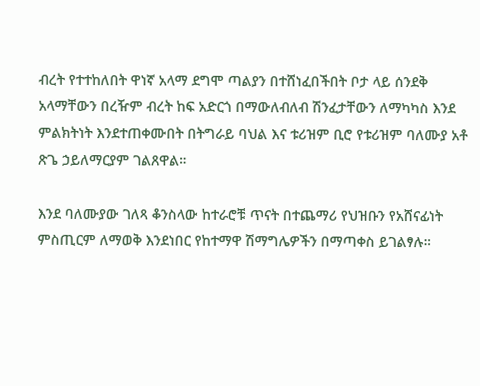ብረት የተተከለበት ዋነኛ አላማ ደግሞ ጣልያን በተሸነፈበችበት ቦታ ላይ ሰንደቅ አላማቸውን በረዥም ብረት ከፍ አድርጎ በማውለብለብ ሽንፈታቸውን ለማካካስ እንደ ምልክትነት እንደተጠቀሙበት በትግራይ ባህል እና ቱሪዝም ቢሮ የቱሪዝም ባለሙያ አቶ ጽጌ ኃይለማርያም ገልጸዋል።

እንደ ባለሙያው ገለጻ ቆንስላው ከተራሮቹ ጥናት በተጨማሪ የህዝቡን የአሸናፊነት ምስጢርም ለማወቅ እንደነበር የከተማዋ ሽማግሌዎችን በማጣቀስ ይገልፃሉ።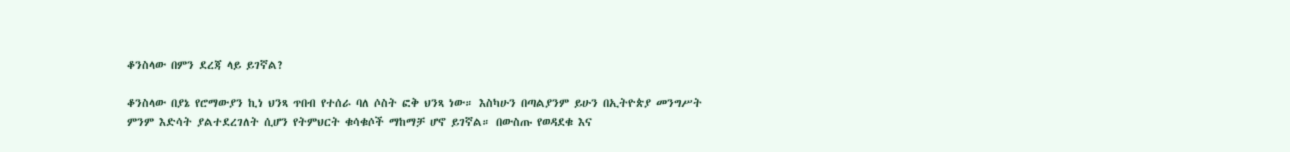ቆንስላው በምን ደረጃ ላይ ይገኛል?

ቆንስላው በያኔ የሮማውያን ኪነ ህንጻ ጥበብ የተሰራ ባለ ሶስት ፎቅ ህንጻ ነው። እስካሁን በጣልያንም ይሁን በኢትዮጵያ መንግሥት ምንም እድሳት ያልተደረገለት ሲሆን የትምህርት ቁሳቁሶች ማከማቻ ሆኖ ይገኛል። በውስጡ የወዳደቁ እና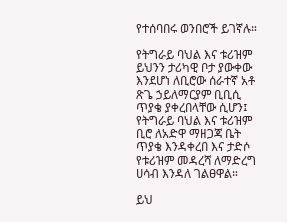የተሰባበሩ ወንበሮች ይገኛሉ።

የትግራይ ባህል እና ቱሪዝም ይህንን ታሪካዊ ቦታ ያውቀው እንደሆነ ለቢሮው ሰራተኛ አቶ ጽጌ ኃይለማርያም ቢቢሲ ጥያቄ ያቀረበላቸው ሲሆን፤ የትግራይ ባህል እና ቱሪዝም ቢሮ ለአድዋ ማዘጋጃ ቤት ጥያቄ እንዳቀረበ እና ታድሶ የቱሪዝም መዳረሻ ለማድረግ ሀሳብ እንዳለ ገልፀዋል።

ይህ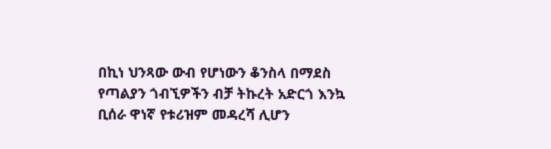በኪነ ህንጻው ውብ የሆነውን ቆንስላ በማደስ የጣልያን ጎብኚዎችን ብቻ ትኩረት አድርጎ እንኳ ቢሰራ ዋነኛ የቱሪዝም መዳረሻ ሊሆን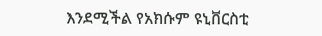እንደሚችል የአክሱም ዩኒቨርስቲ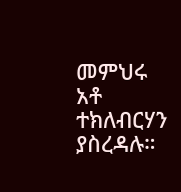መምህሩ አቶ ተክለብርሃን ያስረዳሉ።